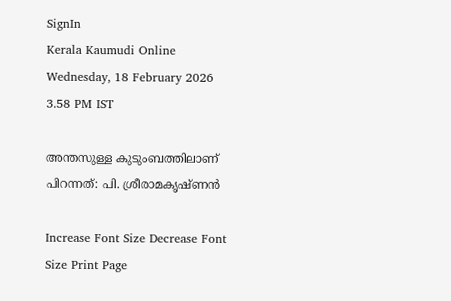SignIn
Kerala Kaumudi Online
Wednesday, 18 February 2026 3.58 PM IST

അന്തസുള്ള കുടുംബത്തിലാണ് പിറന്നത്: പി. ശ്രീരാമകൃഷ്‌ണൻ

Increase Font Size Decrease Font Size Print Page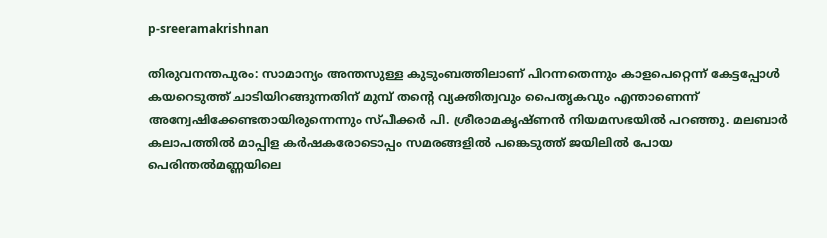p-sreeramakrishnan

തിരുവനന്തപുരം: സാമാന്യം അന്തസുള്ള കുടുംബത്തിലാണ് പിറന്നതെന്നും കാളപെറ്റെന്ന് കേട്ടപ്പോൾ കയറെടുത്ത് ചാടിയിറങ്ങുന്നതിന് മുമ്പ് തന്റെ വ്യക്തിത്വവും പൈതൃകവും എന്താണെന്ന് അന്വേഷിക്കേണ്ടതായിരുന്നെന്നും സ്‌പീക്കർ പി. ശ്രീരാമകൃഷ്ണൻ നിയമസഭയിൽ പറഞ്ഞു. മലബാർ കലാപത്തിൽ മാപ്പിള കർഷകരോടൊപ്പം സമരങ്ങളിൽ പങ്കെടുത്ത് ജയിലിൽ പോയ പെരിന്തൽമണ്ണയിലെ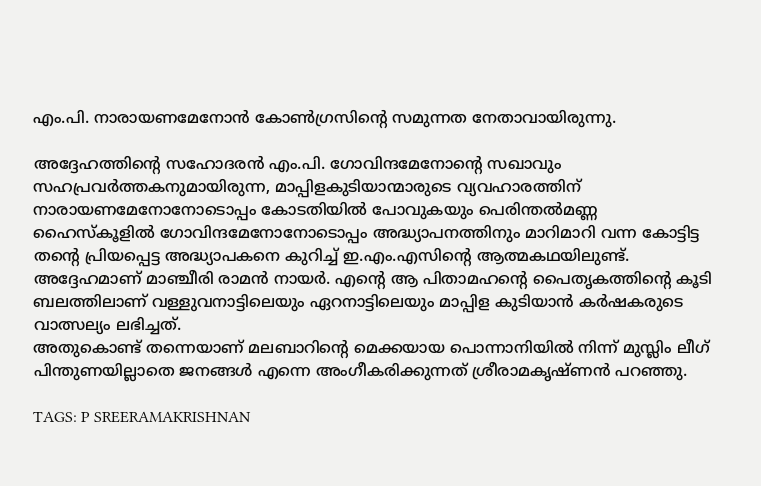എം.പി. നാരായണമേനോൻ കോൺഗ്രസിന്റെ സമുന്നത നേതാവായിരുന്നു.

അദ്ദേഹത്തിന്റെ സഹോദരൻ എം.പി. ഗോവിന്ദമേനോന്റെ സഖാവും സഹപ്രവർത്തകനുമായിരുന്ന, മാപ്പിളകുടിയാന്മാരുടെ വ്യവഹാരത്തിന് നാരായണമേനോനോടൊപ്പം കോടതിയിൽ പോവുകയും പെരിന്തൽമണ്ണ ഹൈസ്‌കൂളിൽ ഗോവിന്ദമേനോനോടൊപ്പം അദ്ധ്യാപനത്തിനും മാറിമാറി വന്ന കോട്ടിട്ട തന്റെ പ്രിയപ്പെട്ട അദ്ധ്യാപകനെ കുറിച്ച് ഇ.എം.എസിന്റെ ആത്മകഥയിലുണ്ട്. അദ്ദേഹമാണ് മാഞ്ചീരി രാമൻ നായർ. എന്റെ ആ പിതാമഹന്റെ പൈതൃകത്തിന്റെ കൂടി ബലത്തിലാണ് വള്ളുവനാട്ടിലെയും ഏറനാട്ടിലെയും മാപ്പിള കുടിയാൻ കർഷകരുടെ വാത്സല്യം ലഭിച്ചത്.
അതുകൊണ്ട് തന്നെയാണ് മലബാറിന്റെ മെക്കയായ പൊന്നാനിയിൽ നിന്ന് മുസ്ലിം ലീഗ് പിന്തുണയില്ലാതെ ജനങ്ങൾ എന്നെ അംഗീകരിക്കുന്നത് ശ്രീരാമകൃഷ്ണൻ പറഞ്ഞു.

TAGS: P SREERAMAKRISHNAN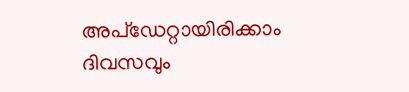അപ്ഡേറ്റായിരിക്കാം ദിവസവും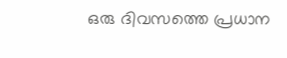ഒരു ദിവസത്തെ പ്രധാന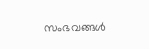സംഭവങ്ങൾ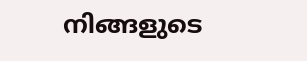നിങ്ങളുടെ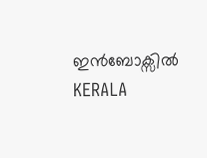ഇൻബോക്സിൽ
KERALA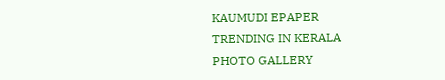KAUMUDI EPAPER
TRENDING IN KERALA
PHOTO GALLERY